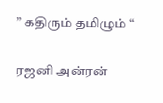” கதிரும் தமிழும் “

ரஜனி அன்ரன்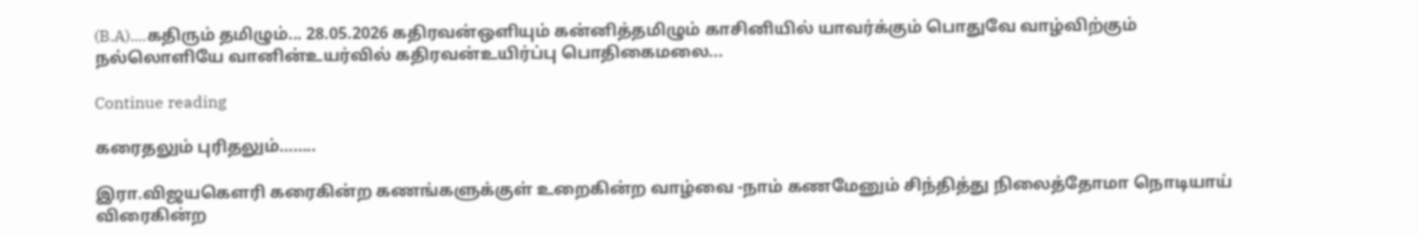(B.A)....கதிரும் தமிழும்... 28.05.2026 கதிரவன்ஒளியும் கன்னித்தமிழும் காசினியில் யாவர்க்கும் பொதுவே வாழ்விற்கும் நல்லொளியே வானின்உயர்வில் கதிரவன்உயிர்ப்பு பொதிகைமலை...

Continue reading

கரைதலும் புரிதலும்……..

இரா.விஜயகௌரி கரைகின்ற கணங்களுக்குள் உறைகின்ற வாழ்வை -நாம் கணமேனும் சிந்தித்து நிலைத்தோமா நொடியாய் விரைகின்ற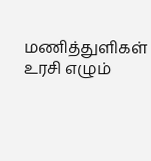மணித்துளிகள் உரசி எழும்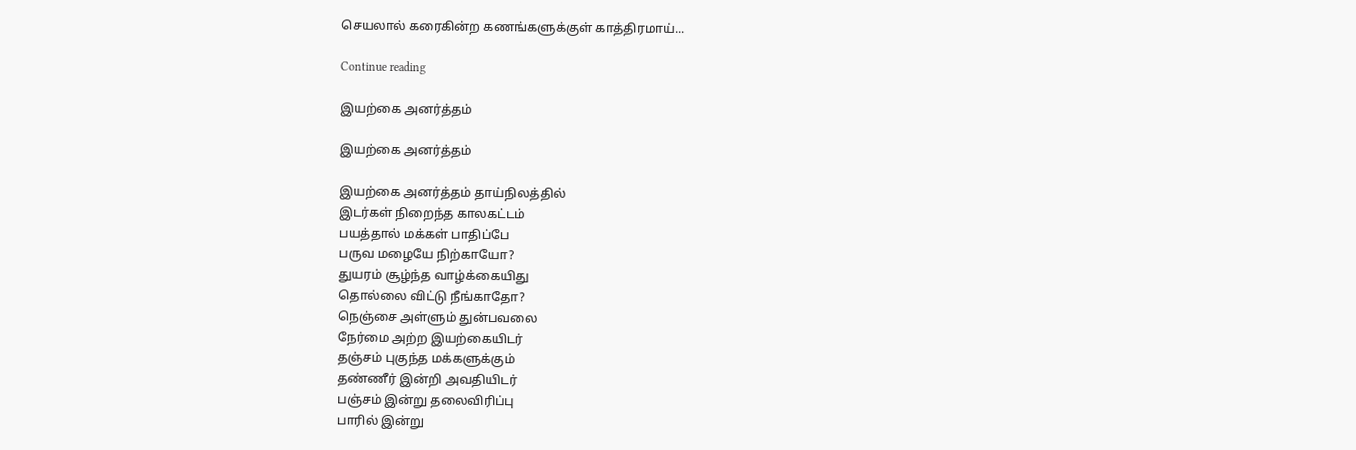செயலால் கரைகின்ற கணங்களுக்குள் காத்திரமாய்...

Continue reading

இயற்கை அனர்த்தம்

இயற்கை அனர்த்தம்

இயற்கை அனர்த்தம் தாய்நிலத்தில்
இடர்கள் நிறைந்த காலகட்டம்
பயத்தால் மக்கள் பாதிப்பே
பருவ மழையே நிற்காயோ?
துயரம் சூழ்ந்த வாழ்க்கையிது
தொல்லை விட்டு நீங்காதோ?
நெஞ்சை அள்ளும் துன்பவலை
நேர்மை அற்ற இயற்கையிடர்
தஞ்சம் புகுந்த மக்களுக்கும்
தண்ணீர் இன்றி அவதியிடர்
பஞ்சம் இன்று தலைவிரிப்பு
பாரில் இன்று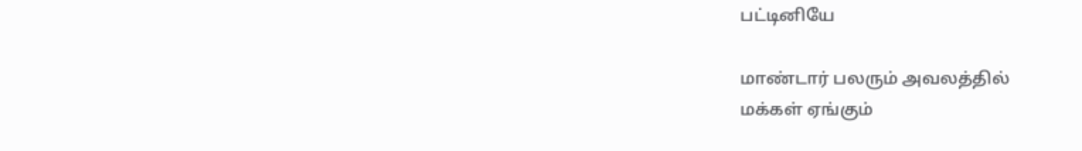பட்டினியே

மாண்டார் பலரும் அவலத்தில்
மக்கள் ஏங்கும்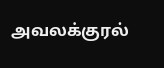அவலக்குரல்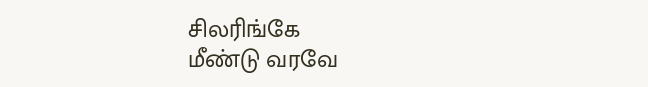சிலரிங்கே
மீண்டு வரவே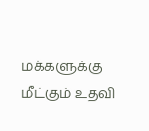மக்களுக்கு
மீட்கும் உதவி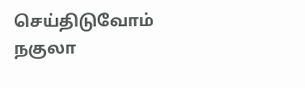செய்திடுவோம்
நகுலா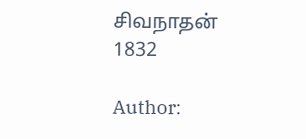சிவநாதன் 1832

Author: